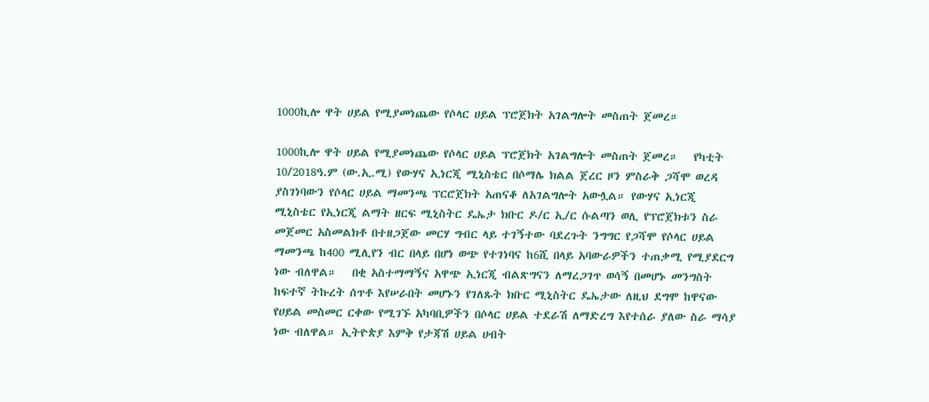1000ኪሎ ዋት ሀይል የሚያመነጨው የሶላር ሀይል ፕሮጀክት አገልግሎት መስጠት ጀመረ።

1000ኪሎ ዋት ሀይል የሚያመነጨው የሶላር ሀይል ፕሮጀክት አገልግሎት መስጠት ጀመረ።   የካቲት 10/2018ዓ.ም (ው.ኢ.ሚ) የውሃና ኢነርጂ ሚኒስቴር በሶማሌ ክልል ጀረር ዞን ምስራቅ ጋሻሞ ወረዳ ያስገነባውን የሶላር ሀይል ማመንጫ ፕርሮጀክት አጠናቆ ለአገልግሎት አውሏል። የውሃና ኢነርጂ ሚኒስቴር የኢነርጂ ልማት ዘርፍ ሚኒስትር ዴኤታ ክቡር ዶ/ር ኢ/ር ሱልጣን ወሊ የፕሮጀክቱን ስራ መጀመር አስመልክቶ በተዘጋጀው መርሃ ግብር ላይ ተገኝተው ባደረጉት ንግግር የጋሻሞ የሶላር ሀይል ማመንጫ ከ400 ሚሊየን ብር በላይ በሆነ ወጭ የተገነባና ከ6ሺ በላይ አባውራዎችን ተጠቃሚ የሚያደርግ ነው ብለዋል።   በቂ አስተማማኝና አዋጭ ኢነርጂ ብልጽግናን ለማረጋገጥ ወሳኝ በመሆኑ መንግስት ከፍተኛ ትኩረት ሰጥቶ እየሠራበት መሆኑን የገለጹት ክቡር ሚኒስትር ዴኤታው ለዚህ ደግሞ ከዋናው የሀይል መስመር ርቀው የሚገኙ አካባቢዎችን በሶላር ሀይል ተደራሽ ለማድረግ እየተሰራ ያለው ስራ ማሳያ ነው ብለዋል። ኢትዮጵያ እምቅ የታጃሽ ሀይል ሀብት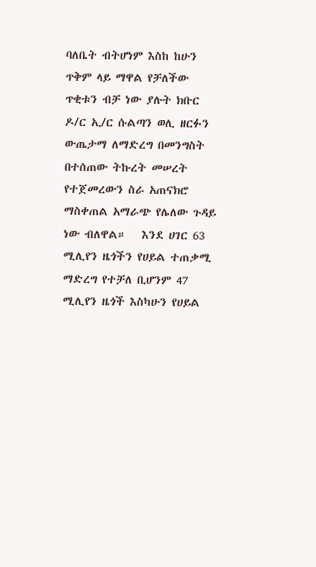ባለቤት ብትሆነም እስከ ከሁን ጥቅም ላይ ማዋል የቻለችው ጥቂቱን ብቻ ነው ያሉት ክቡር ዶ/ር ኢ/ር ሱልጣን ወሊ ዘርፉን ውጤታማ ለማድረግ በመንግስት በተሰጠው ትኩረት መሠረት የተጀመረውን ስራ አጠናክሮ ማስቀጠል አማራጭ የሌለው ጉዳይ ነው ብለዋል።   እንደ ሀገር 63 ሚሊየን ዜጎችን የሀይል ተጠቃሚ ማድረግ የተቻለ ቢሆንም 47 ሚሊየን ዜጎች እስካሁን የሀይል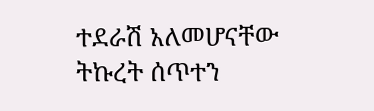ተደራሽ አለመሆናቸው ትኩረት ሰጥተን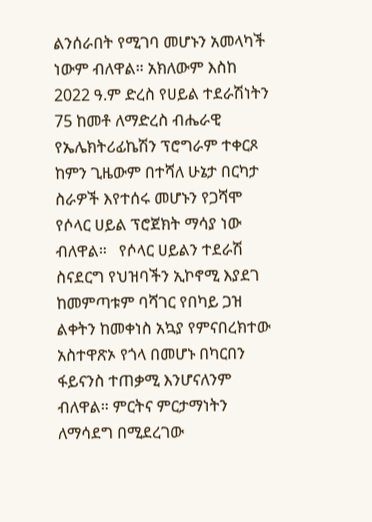ልንሰራበት የሚገባ መሆኑን አመላካች ነውም ብለዋል። አክለውም እስከ 2022 ዓ.ም ድረስ የሀይል ተደራሽነትን 75 ከመቶ ለማድረስ ብሔራዊ የኤሌክትሪፊኬሽን ፕሮግራም ተቀርጾ ከምን ጊዜውም በተሻለ ሁኔታ በርካታ ስራዎች እየተሰሩ መሆኑን የጋሻሞ የሶላር ሀይል ፕሮጀክት ማሳያ ነው ብለዋል።   የሶላር ሀይልን ተደራሽ ስናደርግ የህዝባችን ኢኮኖሚ እያደገ ከመምጣቱም ባሻገር የበካይ ጋዝ ልቀትን ከመቀነስ አኳያ የምናበረክተው አስተዋጽኦ የጎላ በመሆኑ በካርበን ፋይናንስ ተጠቃሚ እንሆናለንም ብለዋል። ምርትና ምርታማነትን ለማሳደግ በሚደረገው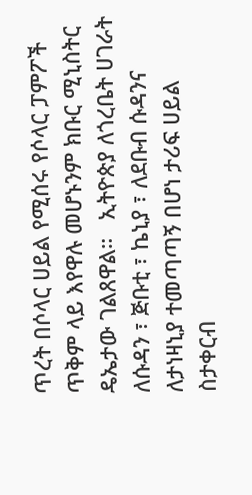ጥረት በሶላር ሀይል የሚሰሩ የሶላር ፓምፖች ጥቅም ላይ እየዋሉ መሆኑንም ክቡር ሚኒስትር ዴኤታው ገልጸዋል።   ኢትዮጵያ ለጎረቤት ሀገራት ለሱዳን ፣ ጅቡቲ ፣ ኬኒያ ፣ ለደቡብ ሱዳንና ለታነዛኒያ ተመጣጣኝ በሆነ ታሪፍ ሀይል ስታቀርብ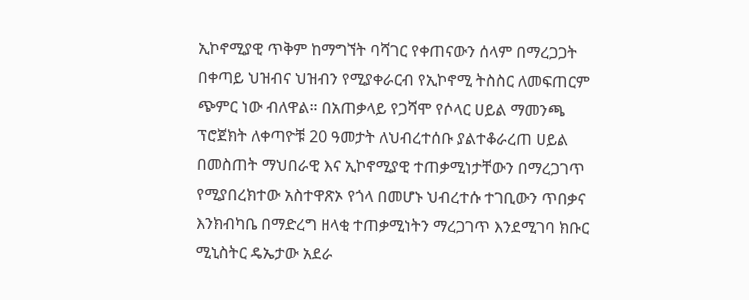ኢኮኖሚያዊ ጥቅም ከማግኘት ባሻገር የቀጠናውን ሰላም በማረጋጋት በቀጣይ ህዝብና ህዝብን የሚያቀራርብ የኢኮኖሚ ትስስር ለመፍጠርም ጭምር ነው ብለዋል። በአጠቃላይ የጋሻሞ የሶላር ሀይል ማመንጫ ፕሮጀክት ለቀጣዮቹ 20 ዓመታት ለህብረተሰቡ ያልተቆራረጠ ሀይል በመስጠት ማህበራዊ እና ኢኮኖሚያዊ ተጠቃሚነታቸውን በማረጋገጥ የሚያበረክተው አስተዋጽኦ የጎላ በመሆኑ ህብረተሱ ተገቢውን ጥበቃና እንክብካቤ በማድረግ ዘላቂ ተጠቃሚነትን ማረጋገጥ እንደሚገባ ክቡር ሚኒስትር ዴኤታው አደራ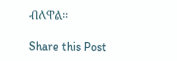ብለዋል።

Share this Post